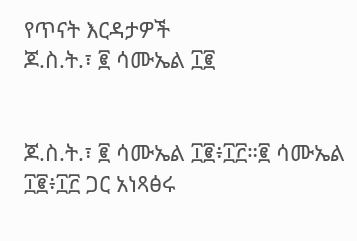የጥናት እርዳታዎች
ጆ.ስ.ት.፣ ፪ ሳሙኤል ፲፪


ጆ.ስ.ት.፣ ፪ ሳሙኤል ፲፪፥፲፫።፪ ሳሙኤል ፲፪፥፲፫ ጋር አነጻፅሩ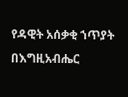የዳዊት አሰቃቂ ኀጥያት በእግዚአብሔር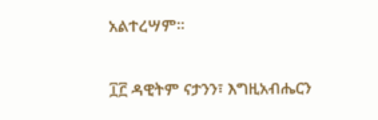አልተረሣም።

፲፫ ዳዊትም ናታንን፣ እግዚአብሔርን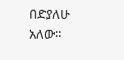በድያለሁ አለው።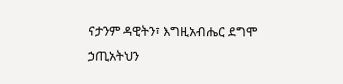ናታንም ዳዊትን፣ እግዚአብሔር ደግሞ ኃጢአትህን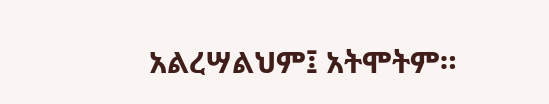አልረሣልህም፤ አትሞትም።